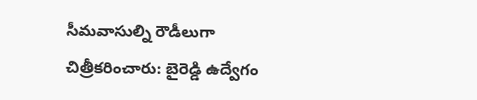సీమవాసుల్ని రౌడీలుగా చిత్రీకరించారు: బైరెడ్డి ఉద్వేగం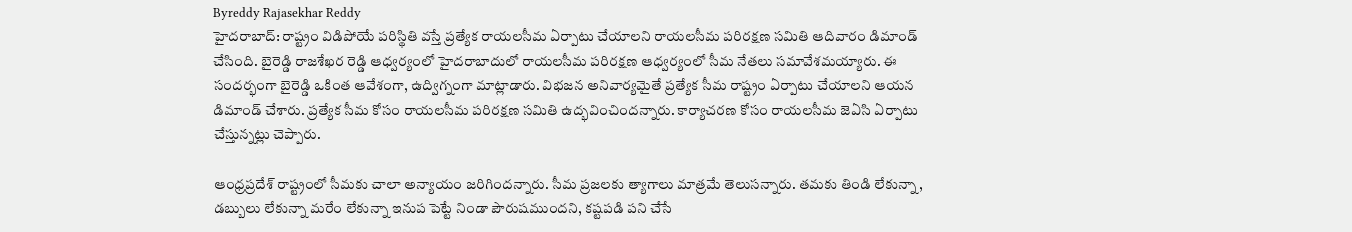Byreddy Rajasekhar Reddy
హైదరాబాద్: రాష్ట్రం విడిపోయే పరిస్థితి వస్తే ప్రత్యేక రాయలసీమ ఏర్పాటు చేయాలని రాయలసీమ పరిరక్షణ సమితి ఆదివారం డిమాండ్ చేసింది. బైరెడ్డి రాజశేఖర రెడ్డి ఆధ్వర్యంలో హైదరాబాదులో రాయలసీమ పరిరక్షణ ఆధ్వర్యంలో సీమ నేతలు సమావేశమయ్యారు. ఈ సందర్భంగా బైరెడ్డి ఒకింత ఆవేశంగా, ఉద్విగ్నంగా మాట్లాడారు. విభజన అనివార్యమైతే ప్రత్యేక సీమ రాష్ట్రం ఏర్పాటు చేయాలని ఆయన డిమాండ్ చేశారు. ప్రత్యేక సీమ కోసం రాయలసీమ పరిరక్షణ సమితి ఉద్భవించిందన్నారు. కార్యాచరణ కోసం రాయలసీమ జెఏసి ఏర్పాటు చేస్తున్నట్లు చెప్పారు.

ఆంధ్రప్రదేశ్ రాష్ట్రంలో సీమకు చాలా అన్యాయం జరిగిందన్నారు. సీమ ప్రజలకు త్యాగాలు మాత్రమే తెలుసన్నారు. తమకు తిండి లేకున్నా, డబ్బులు లేకున్నా మరేం లేకున్నా ఇనుప పెట్టే నిండా పౌరుషముందని, కష్టపడి పని చేసే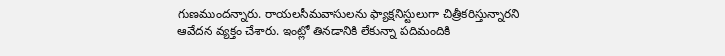గుణముందన్నారు. రాయలసీమవాసులను ఫ్యాక్షనిస్టులుగా చిత్రీకరిస్తున్నారని ఆవేదన వ్యక్తం చేశారు. ఇంట్లో తినడానికి లేకున్నా పదిమందికి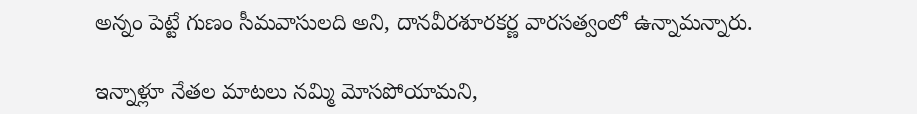అన్నం పెట్టే గుణం సీమవాసులది అని, దానవీరశూరకర్ణ వారసత్వంలో ఉన్నామన్నారు.

ఇన్నాళ్లూ నేతల మాటలు నమ్మి మోసపోయామని,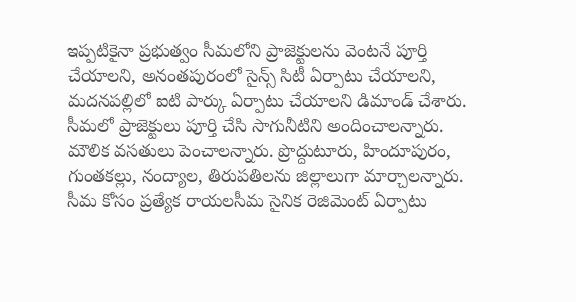ఇప్పటికైనా ప్రభుత్వం సీమలోని ప్రాజెక్టులను వెంటనే పూర్తి చేయాలని, అనంతపురంలో సైన్స్ సిటీ ఏర్పాటు చేయాలని, మదనపల్లిలో ఐటి పార్కు ఏర్పాటు చేయాలని డిమాండ్ చేశారు. సీమలో ప్రాజెక్టులు పూర్తి చేసి సాగునీటిని అందించాలన్నారు. మౌలిక వసతులు పెంచాలన్నారు. ప్రొద్దుటూరు, హిందూపురం, గుంతకల్లు, నంద్యాల, తిరుపతిలను జిల్లాలుగా మార్చాలన్నారు. సీమ కోసం ప్రత్యేక రాయలసీమ సైనిక రెజిమెంట్ ఏర్పాటు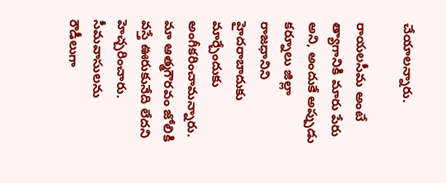చేయాలన్నారు.

రాయలసీమ అంటే త్యాగానికి మారు పేరు అని, అందుకే అప్పుడు కర్నూలు జిల్లా రాజధానిని హైదరాబాదుకు మార్చేందుకు అంగీకరించామన్నారు. మా ఆత్మగౌరవం జోలికి వస్తే ఊరుకునేది లేదని హెచ్చరించారు. సీమవాసులను రౌడీలుగా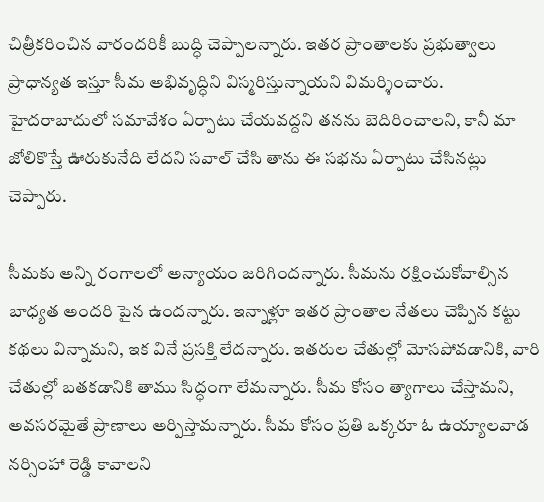చిత్రీకరించిన వారందరికీ బుద్ధి చెప్పాలన్నారు. ఇతర ప్రాంతాలకు ప్రభుత్వాలు ప్రాధాన్యత ఇస్తూ సీమ అభివృద్ధిని విస్మరిస్తున్నాయని విమర్శించారు. హైదరాబాదులో సమావేశం ఏర్పాటు చేయవద్దని తనను బెదిరించాలని, కానీ మా జోలికొస్తే ఊరుకునేది లేదని సవాల్ చేసి తాను ఈ సభను ఏర్పాటు చేసినట్లు చెప్పారు.

సీమకు అన్ని రంగాలలో అన్యాయం జరిగిందన్నారు. సీమను రక్షించుకోవాల్సిన బాధ్యత అందరి పైన ఉందన్నారు. ఇన్నాళ్లూ ఇతర ప్రాంతాల నేతలు చెప్పిన కట్టు కథలు విన్నామని, ఇక వినే ప్రసక్తి లేదన్నారు. ఇతరుల చేతుల్లో మోసపోవడానికి, వారి చేతుల్లో బతకడానికి తాము సిద్ధంగా లేమన్నారు. సీమ కోసం త్యాగాలు చేస్తామని, అవసరమైతే ప్రాణాలు అర్పిస్తామన్నారు. సీమ కోసం ప్రతి ఒక్కరూ ఓ ఉయ్యాలవాడ నర్సింహా రెడ్డి కావాలని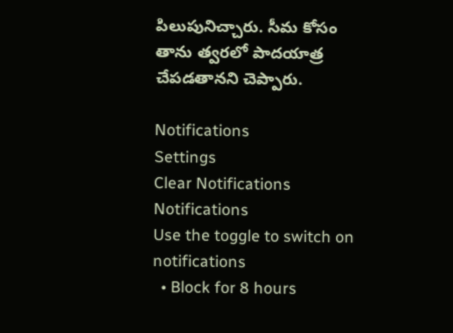పిలుపునిచ్చారు. సీమ కోసం తాను త్వరలో పాదయాత్ర చేపడతానని చెప్పారు.

Notifications
Settings
Clear Notifications
Notifications
Use the toggle to switch on notifications
  • Block for 8 hours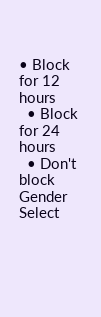• Block for 12 hours
  • Block for 24 hours
  • Don't block
Gender
Select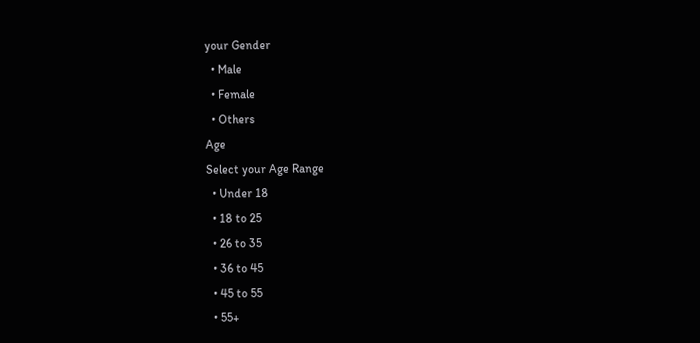your Gender
  • Male
  • Female
  • Others
Age
Select your Age Range
  • Under 18
  • 18 to 25
  • 26 to 35
  • 36 to 45
  • 45 to 55
  • 55+